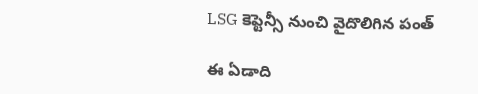LSG కెప్టెన్సీ నుంచి వైదొలిగిన పంత్

ఈ ఏడాది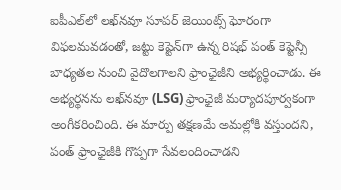ఐపీఎల్‌లో లఖ్‌నవూ సూపర్‌ జెయింట్స్‌ ఘోరంగా విఫలమవడంతో, జట్టు కెప్టెన్‌గా ఉన్న రిషభ్‌ పంత్‌ కెప్టెన్సీ బాధ్యతల నుంచి వైదొలగాలని ఫ్రాంఛైజీని అభ్యర్థించాడు. ఈ అభ్యర్థనను లఖ్‌నవూ (LSG) ఫ్రాంఛైజీ మర్యాదపూర్వకంగా అంగీకరించింది. ఈ మార్పు తక్షణమే అమల్లోకి వస్తుందని, పంత్‌ ఫ్రాంఛైజీకి గొప్పగా సేవలందించాడని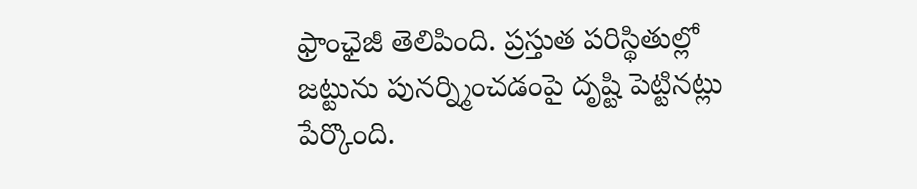ఫ్రాంఛైజీ తెలిపింది. ప్రస్తుత పరిస్థితుల్లో జట్టును పునర్న్మించడంపై దృష్టి పెట్టినట్లు పేర్కొంది.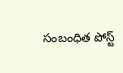సంబంధిత పోస్ట్